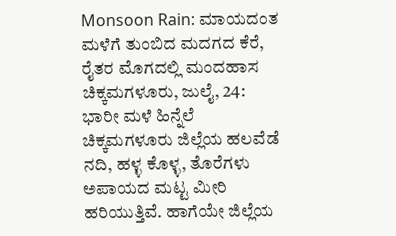Monsoon Rain: ಮಾಯದಂತ ಮಳೆಗೆ ತುಂಬಿದ ಮದಗದ ಕೆರೆ, ರೈತರ ಮೊಗದಲ್ಲಿ ಮಂದಹಾಸ
ಚಿಕ್ಕಮಗಳೂರು, ಜುಲೈ, 24: ಭಾರೀ ಮಳೆ ಹಿನ್ನೆಲೆ ಚಿಕ್ಕಮಗಳೂರು ಜಿಲ್ಲೆಯ ಹಲವೆಡೆ ನದಿ, ಹಳ್ಳ ಕೊಳ್ಳ, ತೊರೆಗಳು ಅಪಾಯದ ಮಟ್ಟ ಮೀರಿ ಹರಿಯುತ್ತಿವೆ. ಹಾಗೆಯೇ ಜಿಲ್ಲೆಯ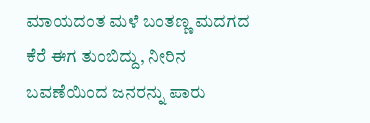ಮಾಯದಂತ ಮಳೆ ಬಂತಣ್ಣ ಮದಗದ ಕೆರೆ ಈಗ ತುಂಬಿದ್ದು, ನೀರಿನ ಬವಣೆಯಿಂದ ಜನರನ್ನು ಪಾರು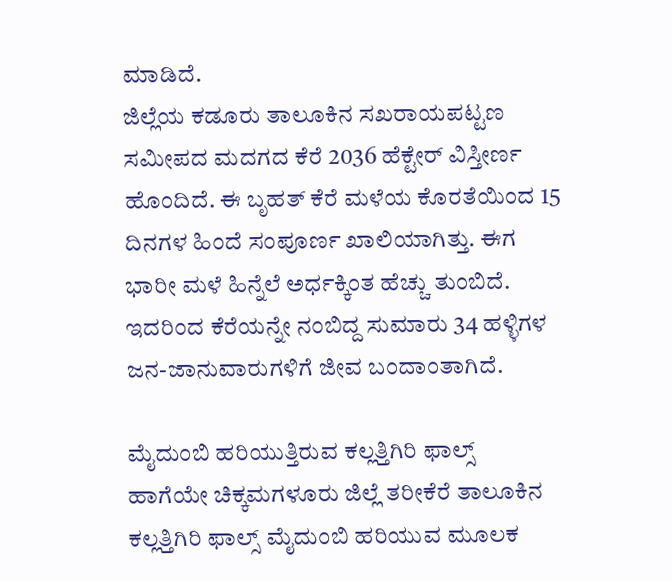ಮಾಡಿದೆ.
ಜಿಲ್ಲೆಯ ಕಡೂರು ತಾಲೂಕಿನ ಸಖರಾಯಪಟ್ಟಣ ಸಮೀಪದ ಮದಗದ ಕೆರೆ 2036 ಹೆಕ್ಟೇರ್ ವಿಸ್ತೀರ್ಣ ಹೊಂದಿದೆ. ಈ ಬೃಹತ್ ಕೆರೆ ಮಳೆಯ ಕೊರತೆಯಿಂದ 15 ದಿನಗಳ ಹಿಂದೆ ಸಂಪೂರ್ಣ ಖಾಲಿಯಾಗಿತ್ತು. ಈಗ ಭಾರೀ ಮಳೆ ಹಿನ್ನೆಲೆ ಅರ್ಧಕ್ಕಿಂತ ಹೆಚ್ಚು ತುಂಬಿದೆ. ಇದರಿಂದ ಕೆರೆಯನ್ನೇ ನಂಬಿದ್ದ ಸುಮಾರು 34 ಹಳ್ಳಿಗಳ ಜನ-ಜಾನುವಾರುಗಳಿಗೆ ಜೀವ ಬಂದಾಂತಾಗಿದೆ.

ಮೈದುಂಬಿ ಹರಿಯುತ್ತಿರುವ ಕಲ್ಲತ್ತಿಗಿರಿ ಫಾಲ್ಸ್
ಹಾಗೆಯೇ ಚಿಕ್ಕಮಗಳೂರು ಜಿಲ್ಲೆ ತರೀಕೆರೆ ತಾಲೂಕಿನ ಕಲ್ಲತ್ತಿಗಿರಿ ಫಾಲ್ಸ್ ಮೈದುಂಬಿ ಹರಿಯುವ ಮೂಲಕ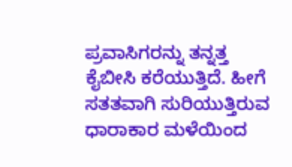ಪ್ರವಾಸಿಗರನ್ನು ತನ್ನತ್ತ ಕೈಬೀಸಿ ಕರೆಯುತ್ತಿದೆ. ಹೀಗೆ ಸತತವಾಗಿ ಸುರಿಯುತ್ತಿರುವ ಧಾರಾಕಾರ ಮಳೆಯಿಂದ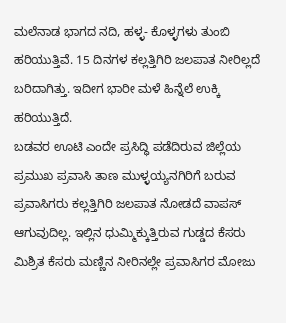ಮಲೆನಾಡ ಭಾಗದ ನದಿ, ಹಳ್ಳ- ಕೊಳ್ಳಗಳು ತುಂಬಿ ಹರಿಯುತ್ತಿವೆ. 15 ದಿನಗಳ ಕಲ್ಲತ್ತಿಗಿರಿ ಜಲಪಾತ ನೀರಿಲ್ಲದೆ ಬರಿದಾಗಿತ್ತು. ಇದೀಗ ಭಾರೀ ಮಳೆ ಹಿನ್ನೆಲೆ ಉಕ್ಕಿ ಹರಿಯುತ್ತಿದೆ.
ಬಡವರ ಊಟಿ ಎಂದೇ ಪ್ರಸಿದ್ಧಿ ಪಡೆದಿರುವ ಜಿಲ್ಲೆಯ ಪ್ರಮುಖ ಪ್ರವಾಸಿ ತಾಣ ಮುಳ್ಳಯ್ಯನಗಿರಿಗೆ ಬರುವ ಪ್ರವಾಸಿಗರು ಕಲ್ಲತ್ತಿಗಿರಿ ಜಲಪಾತ ನೋಡದೆ ವಾಪಸ್ ಆಗುವುದಿಲ್ಲ. ಇಲ್ಲಿನ ಧುಮ್ಮಿಕ್ಕುತ್ತಿರುವ ಗುಡ್ಡದ ಕೆಸರು ಮಿಶ್ರಿತ ಕೆಸರು ಮಣ್ಣಿನ ನೀರಿನಲ್ಲೇ ಪ್ರವಾಸಿಗರ ಮೋಜು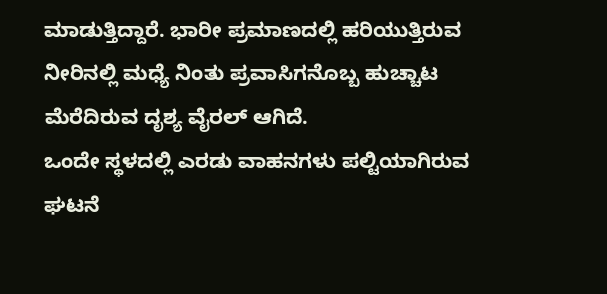ಮಾಡುತ್ತಿದ್ದಾರೆ. ಭಾರೀ ಪ್ರಮಾಣದಲ್ಲಿ ಹರಿಯುತ್ತಿರುವ ನೀರಿನಲ್ಲಿ ಮಧ್ಯೆ ನಿಂತು ಪ್ರವಾಸಿಗನೊಬ್ಬ ಹುಚ್ಚಾಟ ಮೆರೆದಿರುವ ದೃಶ್ಯ ವೈರಲ್ ಆಗಿದೆ.
ಒಂದೇ ಸ್ಥಳದಲ್ಲಿ ಎರಡು ವಾಹನಗಳು ಪಲ್ಟಿಯಾಗಿರುವ ಘಟನೆ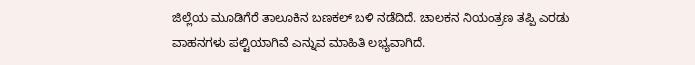ಜಿಲ್ಲೆಯ ಮೂಡಿಗೆರೆ ತಾಲೂಕಿನ ಬಣಕಲ್ ಬಳಿ ನಡೆದಿದೆ. ಚಾಲಕನ ನಿಯಂತ್ರಣ ತಪ್ಪಿ ಎರಡು ವಾಹನಗಳು ಪಲ್ಟಿಯಾಗಿವೆ ಎನ್ನುವ ಮಾಹಿತಿ ಲಭ್ಯವಾಗಿದೆ.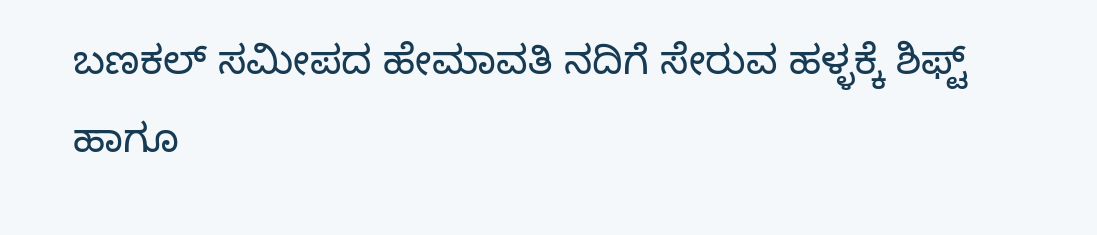ಬಣಕಲ್ ಸಮೀಪದ ಹೇಮಾವತಿ ನದಿಗೆ ಸೇರುವ ಹಳ್ಳಕ್ಕೆ ಶಿಫ್ಟ್ ಹಾಗೂ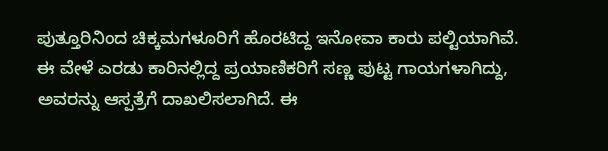ಪುತ್ತೂರಿನಿಂದ ಚಿಕ್ಕಮಗಳೂರಿಗೆ ಹೊರಟಿದ್ದ ಇನೋವಾ ಕಾರು ಪಲ್ಟಿಯಾಗಿವೆ. ಈ ವೇಳೆ ಎರಡು ಕಾರಿನಲ್ಲಿದ್ದ ಪ್ರಯಾಣಿಕರಿಗೆ ಸಣ್ಣ ಪುಟ್ಟ ಗಾಯಗಳಾಗಿದ್ದು, ಅವರನ್ನು ಆಸ್ಪತ್ರೆಗೆ ದಾಖಲಿಸಲಾಗಿದೆ. ಈ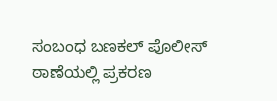ಸಂಬಂಧ ಬಣಕಲ್ ಪೊಲೀಸ್ ಠಾಣೆಯಲ್ಲಿ ಪ್ರಕರಣ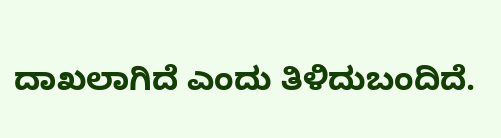ದಾಖಲಾಗಿದೆ ಎಂದು ತಿಳಿದುಬಂದಿದೆ.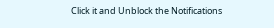Click it and Unblock the Notifications